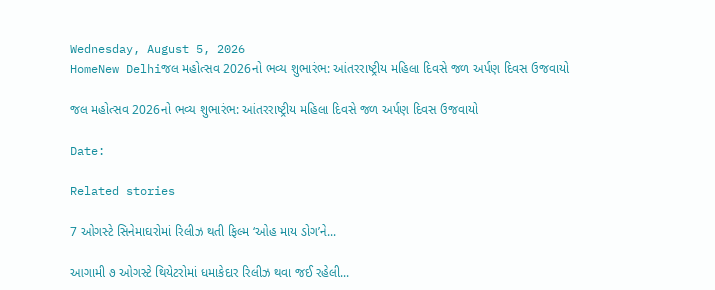Wednesday, August 5, 2026
HomeNew Delhiજલ મહોત્સવ 2026નો ભવ્ય શુભારંભ: આંતરરાષ્ટ્રીય મહિલા દિવસે જળ અર્પણ દિવસ ઉજવાયો

જલ મહોત્સવ 2026નો ભવ્ય શુભારંભ: આંતરરાષ્ટ્રીય મહિલા દિવસે જળ અર્પણ દિવસ ઉજવાયો

Date:

Related stories

7 ઓગસ્ટે સિનેમાઘરોમાં રિલીઝ થતી ફિલ્મ ‘ઓહ માય ડોગ’ને...

આગામી ૭ ઓગસ્ટે થિયેટરોમાં ધમાકેદાર રિલીઝ થવા જઈ રહેલી...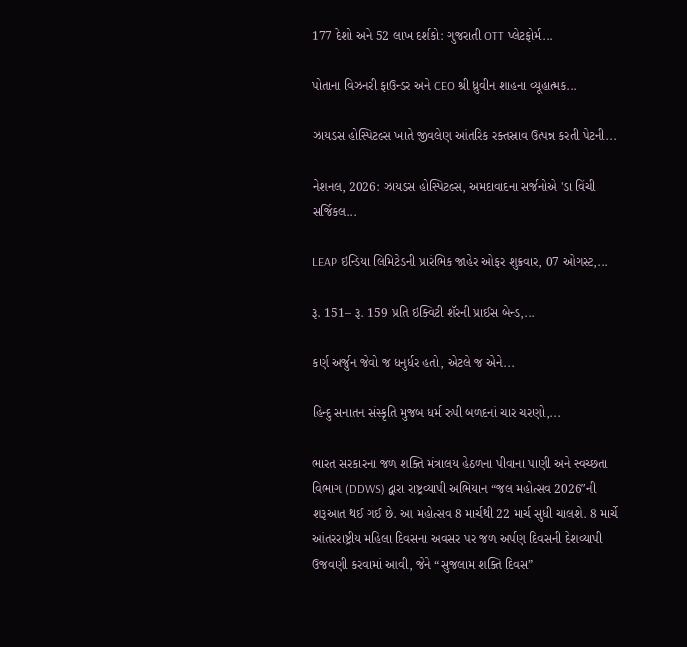177 દેશો અને 52 લાખ દર્શકો: ગુજરાતી OTT પ્લેટફોર્મ...

પોતાના વિઝનરી ફાઉન્ડર અને CEO શ્રી ધ્રુવીન શાહના વ્યૂહાત્મક...

ઝાયડસ હોસ્પિટલ્સ ખાતે જીવલેણ આંતરિક રક્તસ્રાવ ઉત્પન્ન કરતી પેટની...

નેશનલ, 2026: ઝાયડસ હોસ્પિટલ્સ, અમદાવાદના સર્જનોએ 'ડા વિંચી સર્જિકલ...

LEAP ઇન્ડિયા લિમિટેડની પ્રારંભિક જાહેર ઓફર શુક્રવાર, 07 ઓગસ્ટ,...

રૂ. 151– રૂ. 159 પ્રતિ ઇક્વિટી શૅરની પ્રાઈસ બેન્ડ,...

કર્ણ અર્જુન જેવો જ ધનુર્ધર હતો, એટલે જ એને...

હિન્દુ સનાતન સંસ્કૃતિ મુજબ ધર્મ રુપી બળદનાં ચાર ચરણો,...

ભારત સરકારના જળ શક્તિ મંત્રાલય હેઠળના પીવાના પાણી અને સ્વચ્છતા વિભાગ (DDWS) દ્વારા રાષ્ટ્રવ્યાપી અભિયાન “જલ મહોત્સવ 2026″ની શરૂઆત થઈ ગઈ છે. આ મહોત્સવ 8 માર્ચથી 22 માર્ચ સુધી ચાલશે. 8 માર્ચે આંતરરાષ્ટ્રીય મહિલા દિવસના અવસર પર જળ અર્પણ દિવસની દેશવ્યાપી ઉજવણી કરવામાં આવી, જેને “સુજલામ શક્તિ દિવસ”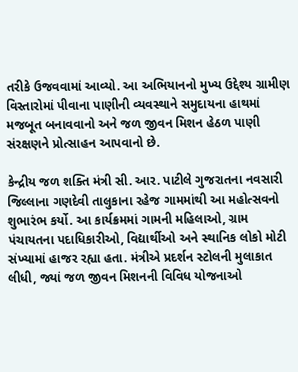તરીકે ઉજવવામાં આવ્યો. આ અભિયાનનો મુખ્ય ઉદ્દેશ્ય ગ્રામીણ વિસ્તારોમાં પીવાના પાણીની વ્યવસ્થાને સમુદાયના હાથમાં મજબૂત બનાવવાનો અને જળ જીવન મિશન હેઠળ પાણી સંરક્ષણને પ્રોત્સાહન આપવાનો છે.

કેન્દ્રીય જળ શક્તિ મંત્રી સી. આર. પાટીલે ગુજરાતના નવસારી જિલ્લાના ગણદેવી તાલુકાના રહેજ ગામમાંથી આ મહોત્સવનો શુભારંભ કર્યો. આ કાર્યક્રમમાં ગામની મહિલાઓ, ગ્રામ પંચાયતના પદાધિકારીઓ, વિદ્યાર્થીઓ અને સ્થાનિક લોકો મોટી સંખ્યામાં હાજર રહ્યા હતા. મંત્રીએ પ્રદર્શન સ્ટોલની મુલાકાત લીધી, જ્યાં જળ જીવન મિશનની વિવિધ યોજનાઓ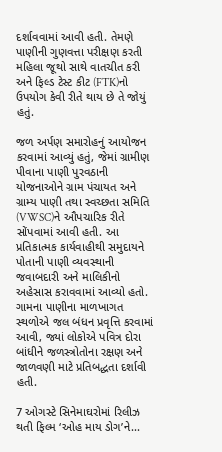દર્શાવવામાં આવી હતી. તેમણે પાણીની ગુણવત્તા પરીક્ષણ કરતી મહિલા જૂથો સાથે વાતચીત કરી અને ફિલ્ડ ટેસ્ટ કીટ (FTK)નો ઉપયોગ કેવી રીતે થાય છે તે જોયું હતું.

જળ અર્પણ સમારોહનું આયોજન કરવામાં આવ્યું હતું, જેમાં ગ્રામીણ પીવાના પાણી પુરવઠાની યોજનાઓને ગ્રામ પંચાયત અને ગ્રામ્ય પાણી તથા સ્વચ્છતા સમિતિ (VWSC)ને ઔપચારિક રીતે સોંપવામાં આવી હતી. આ પ્રતિકાત્મક કાર્યવાહીથી સમુદાયને પોતાની પાણી વ્યવસ્થાની જવાબદારી અને માલિકીનો અહેસાસ કરાવવામાં આવ્યો હતો. ગામના પાણીના માળખાગત સ્થળોએ જલ બંધન પ્રવૃત્તિ કરવામાં આવી, જ્યાં લોકોએ પવિત્ર દોરા બાંધીને જળસ્ત્રોતોના રક્ષણ અને જાળવણી માટે પ્રતિબદ્ધતા દર્શાવી હતી.

7 ઓગસ્ટે સિનેમાઘરોમાં રિલીઝ થતી ફિલ્મ ‘ઓહ માય ડોગ’ને...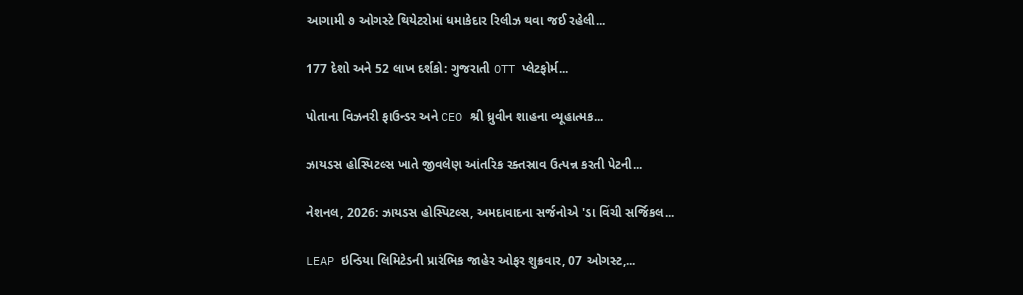આગામી ૭ ઓગસ્ટે થિયેટરોમાં ધમાકેદાર રિલીઝ થવા જઈ રહેલી...

177 દેશો અને 52 લાખ દર્શકો: ગુજરાતી OTT પ્લેટફોર્મ...

પોતાના વિઝનરી ફાઉન્ડર અને CEO શ્રી ધ્રુવીન શાહના વ્યૂહાત્મક...

ઝાયડસ હોસ્પિટલ્સ ખાતે જીવલેણ આંતરિક રક્તસ્રાવ ઉત્પન્ન કરતી પેટની...

નેશનલ, 2026: ઝાયડસ હોસ્પિટલ્સ, અમદાવાદના સર્જનોએ 'ડા વિંચી સર્જિકલ...

LEAP ઇન્ડિયા લિમિટેડની પ્રારંભિક જાહેર ઓફર શુક્રવાર, 07 ઓગસ્ટ,...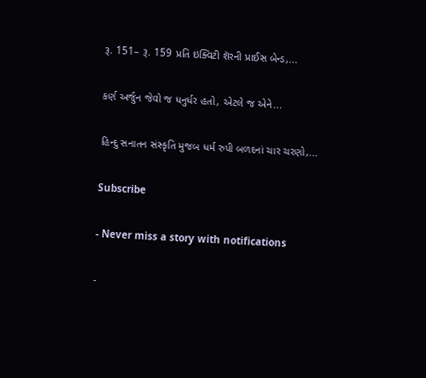રૂ. 151– રૂ. 159 પ્રતિ ઇક્વિટી શૅરની પ્રાઈસ બેન્ડ,...

કર્ણ અર્જુન જેવો જ ધનુર્ધર હતો, એટલે જ એને...

હિન્દુ સનાતન સંસ્કૃતિ મુજબ ધર્મ રુપી બળદનાં ચાર ચરણો,...

Subscribe

- Never miss a story with notifications

-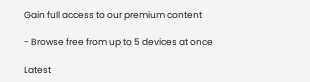Gain full access to our premium content

- Browse free from up to 5 devices at once

Latest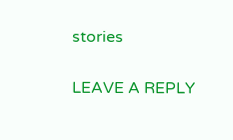stories

LEAVE A REPLY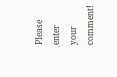Please enter your comment!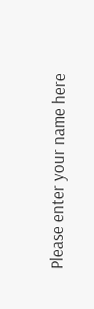Please enter your name here